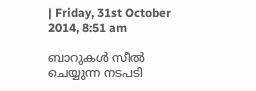| Friday, 31st October 2014, 8:51 am

ബാറുകള്‍ സീല്‍ ചെയ്യുന്ന നടപടി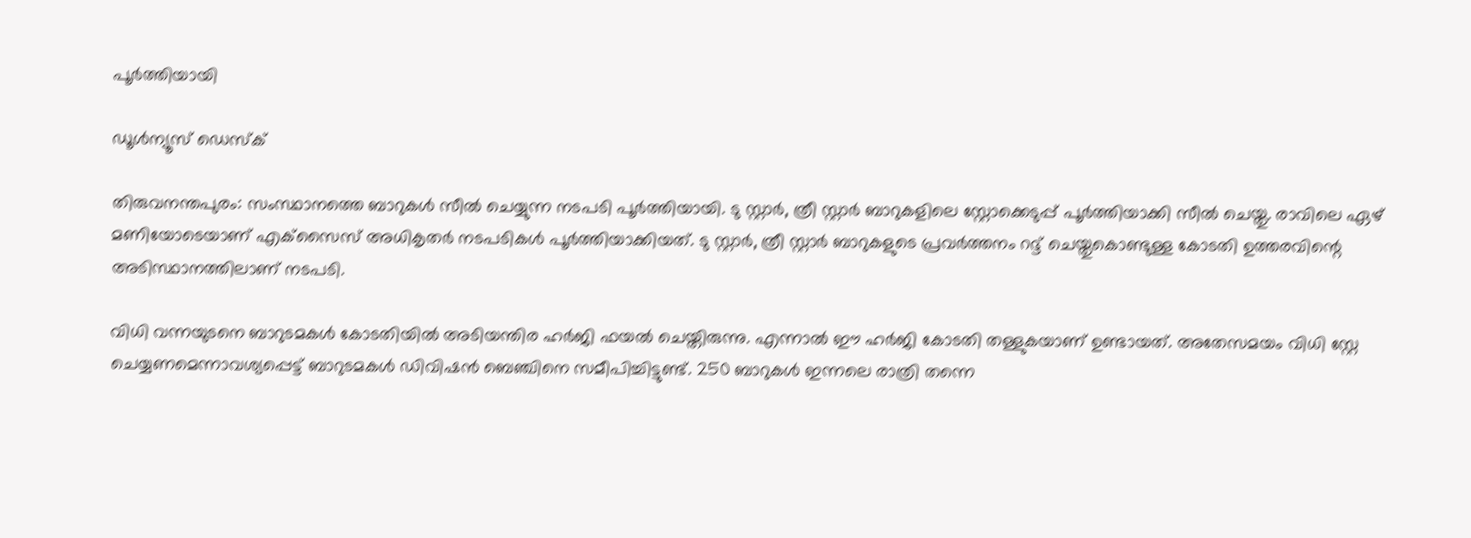പൂര്‍ത്തിയായി

ഡൂള്‍ന്യൂസ് ഡെസ്‌ക്

തിരുവനന്തപുരം: സംസ്ഥാനത്തെ ബാറുകള്‍ സീല്‍ ചെയ്യുന്ന നടപടി പൂര്‍ത്തിയായി. ടു സ്റ്റാര്‍, ത്രീ സ്റ്റാര്‍ ബാറുകളിലെ സ്റ്റോക്കെടുപ്പ് പൂര്‍ത്തിയാക്കി സീല്‍ ചെയ്തു. രാവിലെ ഏഴ് മണിയോടെയാണ് എക്‌സൈസ് അധികൃതര്‍ നടപടികള്‍ പൂര്‍ത്തിയാക്കിയത്. ടു സ്റ്റാര്‍, ത്രീ സ്റ്റാര്‍ ബാറുകളുടെ പ്രവര്‍ത്തനം റദ്ദ് ചെയ്തുകൊണ്ടുള്ള കോടതി ഉത്തരവിന്റെ അടിസ്ഥാനത്തിലാണ് നടപടി.

വിധി വന്നയുടനെ ബാറുടമകള്‍ കോടതിയില്‍ അടിയന്തിര ഹര്‍ജി ഫയല്‍ ചെയ്തിരുന്നു. എന്നാല്‍ ഈ ഹര്‍ജി കോടതി തള്ളുകയാണ് ഉണ്ടായത്. അതേസമയം വിധി സ്റ്റേ ചെയ്യണമെന്നാവശ്യപ്പെട്ട് ബാറുടമകള്‍ ഡിവിഷന്‍ ബെഞ്ചിനെ സമീപിച്ചിട്ടുണ്ട്. 250 ബാറുകള്‍ ഇന്നലെ രാത്രി തന്നെ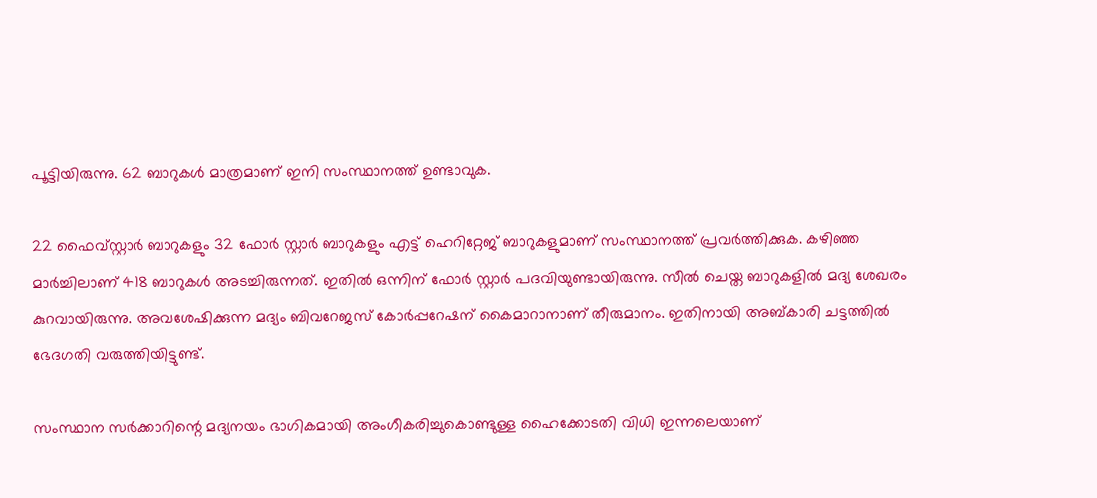പൂട്ടിയിരുന്നു. 62 ബാറുകള്‍ മാത്രമാണ് ഇനി സംസ്ഥാനത്ത് ഉണ്ടാവുക.

22 ഫൈവ്സ്റ്റാര്‍ ബാറുകളും 32 ഫോര്‍ സ്റ്റാര്‍ ബാറുകളും എട്ട് ഹെറിറ്റേജ് ബാറുകളുമാണ് സംസ്ഥാനത്ത് പ്രവര്‍ത്തിക്കുക. കഴിഞ്ഞ മാര്‍ച്ചിലാണ് 418 ബാറുകള്‍ അടച്ചിരുന്നത്. ഇതില്‍ ഒന്നിന് ഫോര്‍ സ്റ്റാര്‍ പദവിയുണ്ടായിരുന്നു. സീല്‍ ചെയ്ത ബാറുകളില്‍ മദ്യ ശേഖരം കുറവായിരുന്നു. അവശേഷിക്കുന്ന മദ്യം ബിവറേജസ് കോര്‍പ്പറേഷന് കൈമാറാനാണ് തീരുമാനം. ഇതിനായി അബ്കാരി ചട്ടത്തില്‍ ഭേദഗതി വരുത്തിയിട്ടുണ്ട്.

സംസ്ഥാന സര്‍ക്കാറിന്റെ മദ്യനയം ഭാഗികമായി അംഗീകരിച്ചുകൊണ്ടുള്ള ഹൈക്കോടതി വിധി ഇന്നലെയാണ്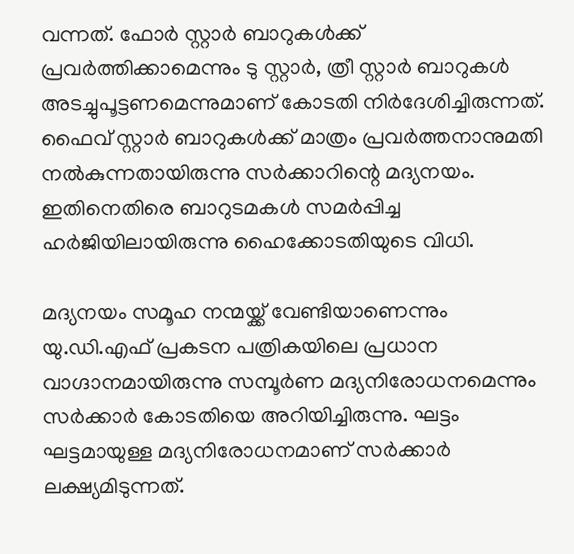വന്നത്. ഫോര്‍ സ്റ്റാര്‍ ബാറുകള്‍ക്ക് പ്രവര്‍ത്തിക്കാമെന്നും ടു സ്റ്റാര്‍, ത്രീ സ്റ്റാര്‍ ബാറുകള്‍ അടച്ചുപൂട്ടണമെന്നുമാണ് കോടതി നിര്‍ദേശിച്ചിരുന്നത്. ഫൈവ് സ്റ്റാര്‍ ബാറുകള്‍ക്ക് മാത്രം പ്രവര്‍ത്തനാനുമതി നല്‍കുന്നതായിരുന്നു സര്‍ക്കാറിന്റെ മദ്യനയം. ഇതിനെതിരെ ബാറുടമകള്‍ സമര്‍പ്പിച്ച ഹര്‍ജിയിലായിരുന്നു ഹൈക്കോടതിയുടെ വിധി.

മദ്യനയം സമൂഹ നന്മയ്ക്ക് വേണ്ടിയാണെന്നും യു.ഡി.എഫ് പ്രകടന പത്രികയിലെ പ്രധാന വാഗ്ദാനമായിരുന്നു സമ്പൂര്‍ണ മദ്യനിരോധനമെന്നും സര്‍ക്കാര്‍ കോടതിയെ അറിയിച്ചിരുന്നു. ഘട്ടം ഘട്ടമായുള്ള മദ്യനിരോധനമാണ് സര്‍ക്കാര്‍ ലക്ഷ്യമിടുന്നത്.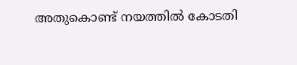അതുകൊണ്ട് നയത്തില്‍ കോടതി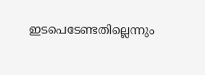ഇടപെടേണ്ടതില്ലെന്നും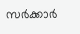സര്‍ക്കാര്‍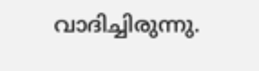വാദിച്ചിരുന്നു.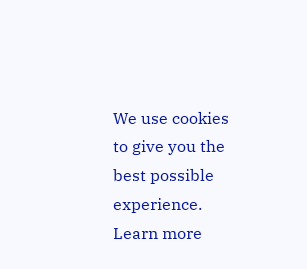We use cookies to give you the best possible experience. Learn more